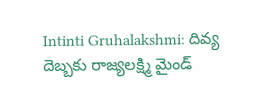Intinti Gruhalakshmi: దివ్య దెబ్బకు రాజ్యలక్ష్మి మైండ్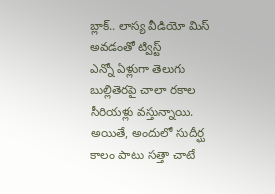బ్లాక్.. లాస్య వీడియో మిస్ అవడంతో ట్విస్ట్
ఎన్నో ఏళ్లుగా తెలుగు బుల్లితెరపై చాలా రకాల సీరియళ్లు వస్తున్నాయి. అయితే, అందులో సుదీర్ఘ కాలం పాటు సత్తా చాటే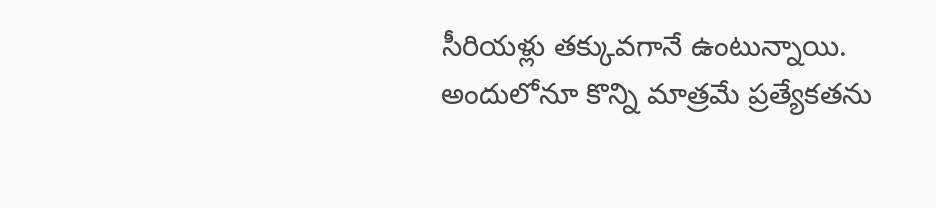సీరియళ్లు తక్కువగానే ఉంటున్నాయి. అందులోనూ కొన్ని మాత్రమే ప్రత్యేకతను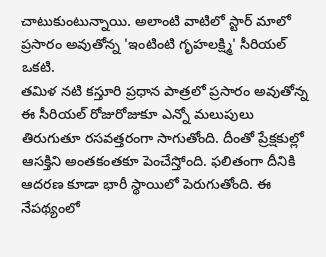చాటుకుంటున్నాయి. అలాంటి వాటిలో స్టార్ మాలో ప్రసారం అవుతోన్న 'ఇంటింటి గృహలక్ష్మి' సీరియల్ ఒకటి.
తమిళ నటి కస్తూరి ప్రధాన పాత్రలో ప్రసారం అవుతోన్న ఈ సీరియల్ రోజురోజుకూ ఎన్నో మలుపులు తిరుగుతూ రసవత్తరంగా సాగుతోంది. దీంతో ప్రేక్షకుల్లో ఆసక్తిని అంతకంతకూ పెంచేస్తోంది. ఫలితంగా దీనికి ఆదరణ కూడా భారీ స్థాయిలో పెరుగుతోంది. ఈ నేపథ్యంలో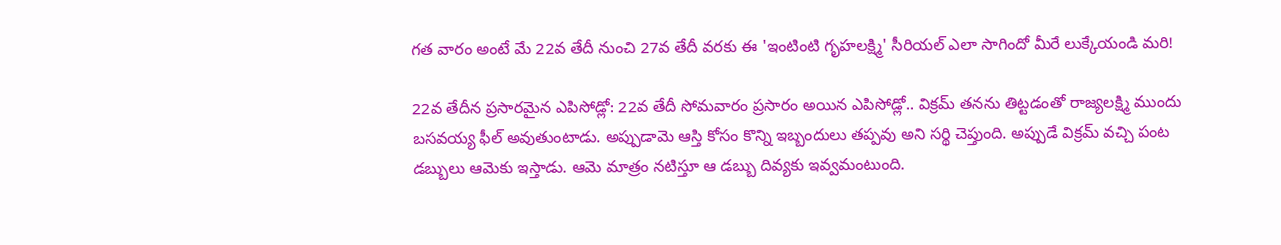గత వారం అంటే మే 22వ తేదీ నుంచి 27వ తేదీ వరకు ఈ 'ఇంటింటి గృహలక్ష్మి' సీరియల్ ఎలా సాగిందో మీరే లుక్కేయండి మరి!

22వ తేదీన ప్రసారమైన ఎపిసోడ్లో: 22వ తేదీ సోమవారం ప్రసారం అయిన ఎపిసోడ్లో.. విక్రమ్ తనను తిట్టడంతో రాజ్యలక్ష్మి ముందు బసవయ్య ఫీల్ అవుతుంటాడు. అప్పుడామె ఆస్తి కోసం కొన్ని ఇబ్బందులు తప్పవు అని సర్థి చెప్తుంది. అప్పుడే విక్రమ్ వచ్చి పంట డబ్బులు ఆమెకు ఇస్తాడు. ఆమె మాత్రం నటిస్తూ ఆ డబ్బు దివ్యకు ఇవ్వమంటుంది.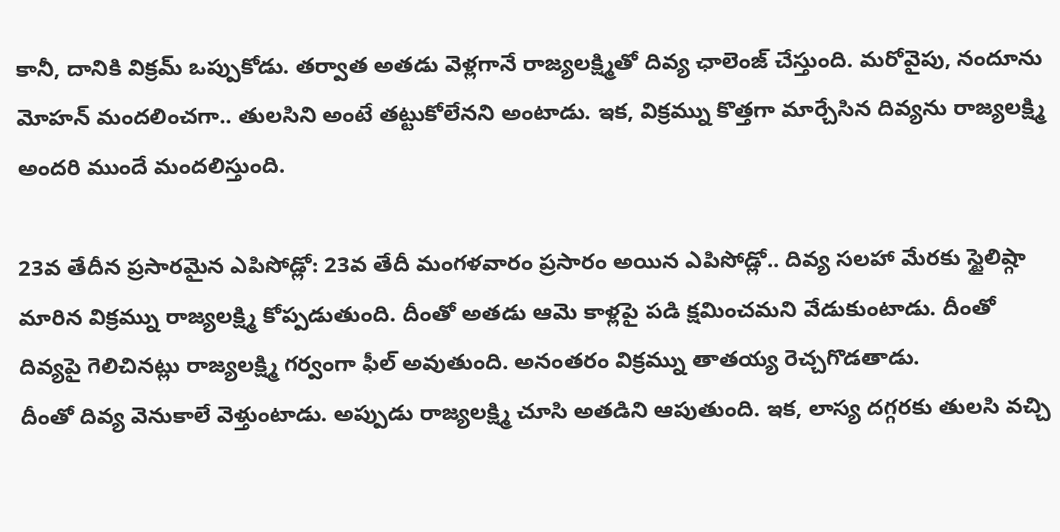కానీ, దానికి విక్రమ్ ఒప్పుకోడు. తర్వాత అతడు వెళ్లగానే రాజ్యలక్ష్మితో దివ్య ఛాలెంజ్ చేస్తుంది. మరోవైపు, నందూను మోహన్ మందలించగా.. తులసిని అంటే తట్టుకోలేనని అంటాడు. ఇక, విక్రమ్ను కొత్తగా మార్చేసిన దివ్యను రాజ్యలక్ష్మి అందరి ముందే మందలిస్తుంది.

23వ తేదీన ప్రసారమైన ఎపిసోడ్లో: 23వ తేదీ మంగళవారం ప్రసారం అయిన ఎపిసోడ్లో.. దివ్య సలహా మేరకు స్టైలిష్గా మారిన విక్రమ్ను రాజ్యలక్ష్మి కోప్పడుతుంది. దీంతో అతడు ఆమె కాళ్లపై పడి క్షమించమని వేడుకుంటాడు. దీంతో దివ్యపై గెలిచినట్లు రాజ్యలక్ష్మి గర్వంగా ఫీల్ అవుతుంది. అనంతరం విక్రమ్ను తాతయ్య రెచ్చగొడతాడు.
దీంతో దివ్య వెనుకాలే వెళ్తుంటాడు. అప్పుడు రాజ్యలక్ష్మి చూసి అతడిని ఆపుతుంది. ఇక, లాస్య దగ్గరకు తులసి వచ్చి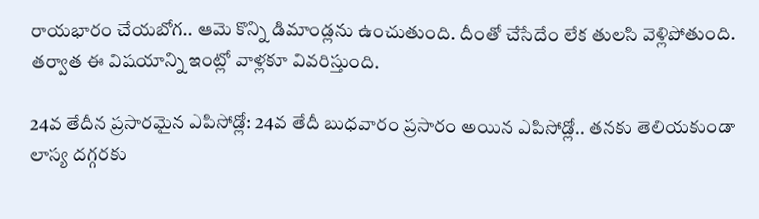రాయభారం చేయబోగ.. ఆమె కొన్ని డిమాండ్లను ఉంచుతుంది. దీంతో చేసేదేం లేక తులసి వెళ్లిపోతుంది. తర్వాత ఈ విషయాన్ని ఇంట్లో వాళ్లకూ వివరిస్తుంది.

24వ తేదీన ప్రసారమైన ఎపిసోడ్లో: 24వ తేదీ బుధవారం ప్రసారం అయిన ఎపిసోడ్లో.. తనకు తెలియకుండా లాస్య దగ్గరకు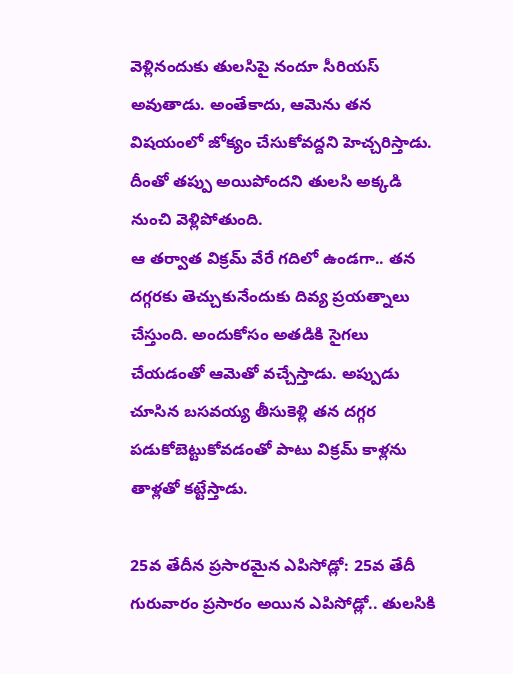వెళ్లినందుకు తులసిపై నందూ సీరియస్ అవుతాడు. అంతేకాదు, ఆమెను తన విషయంలో జోక్యం చేసుకోవద్దని హెచ్చరిస్తాడు. దీంతో తప్పు అయిపోందని తులసి అక్కడి నుంచి వెళ్లిపోతుంది.
ఆ తర్వాత విక్రమ్ వేరే గదిలో ఉండగా.. తన దగ్గరకు తెచ్చుకునేందుకు దివ్య ప్రయత్నాలు చేస్తుంది. అందుకోసం అతడికి సైగలు చేయడంతో ఆమెతో వచ్చేస్తాడు. అప్పుడు చూసిన బసవయ్య తీసుకెళ్లి తన దగ్గర పడుకోబెట్టుకోవడంతో పాటు విక్రమ్ కాళ్లను తాళ్లతో కట్టేస్తాడు.

25వ తేదీన ప్రసారమైన ఎపిసోడ్లో: 25వ తేదీ గురువారం ప్రసారం అయిన ఎపిసోడ్లో.. తులసికి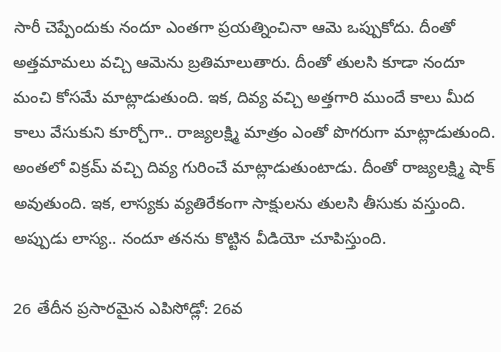సారీ చెప్పేందుకు నందూ ఎంతగా ప్రయత్నించినా ఆమె ఒప్పుకోదు. దీంతో అత్తమామలు వచ్చి ఆమెను బ్రతిమాలుతారు. దీంతో తులసి కూడా నందూ మంచి కోసమే మాట్లాడుతుంది. ఇక, దివ్య వచ్చి అత్తగారి ముందే కాలు మీద కాలు వేసుకుని కూర్చోగా.. రాజ్యలక్ష్మి మాత్రం ఎంతో పొగరుగా మాట్లాడుతుంది.
అంతలో విక్రమ్ వచ్చి దివ్య గురించే మాట్లాడుతుంటాడు. దీంతో రాజ్యలక్ష్మి షాక్ అవుతుంది. ఇక, లాస్యకు వ్యతిరేకంగా సాక్షులను తులసి తీసుకు వస్తుంది. అప్పుడు లాస్య.. నందూ తనను కొట్టిన వీడియో చూపిస్తుంది.

26 తేదీన ప్రసారమైన ఎపిసోడ్లో: 26వ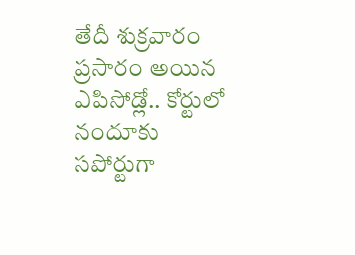తేదీ శుక్రవారం ప్రసారం అయిన ఎపిసోడ్లో.. కోర్టులో నందూకు సపోర్టుగా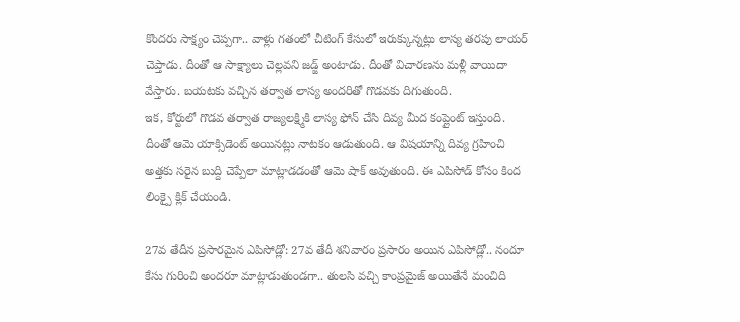కొందరు సాక్ష్యం చెప్పగా.. వాళ్లు గతంలో చీటింగ్ కేసులో ఇరుక్కున్నట్లు లాస్య తరపు లాయర్ చెప్తాడు. దీంతో ఆ సాక్ష్యాలు చెల్లవని జడ్జ్ అంటాడు. దీంతో విచారణను మళ్లీ వాయిదా వేస్తారు. బయటకు వచ్చిన తర్వాత లాస్య అందరితో గొడవకు దిగుతుంది.
ఇక, కోర్టులో గొడవ తర్వాత రాజ్యలక్ష్మికి లాస్య ఫోన్ చేసి దివ్య మీద కంప్లైంట్ ఇస్తుంది. దీంతో ఆమె యాక్సిడెంట్ అయినట్లు నాటకం ఆడుతుంది. ఆ విషయాన్ని దివ్య గ్రహించి అత్తకు సరైన బుద్ది చెప్పేలా మాట్లాడడంతో ఆమె షాక్ అవుతుంది. ఈ ఎపిసోడ్ కోసం కింద లింక్పై క్లిక్ చేయండి.

27వ తేదీన ప్రసారమైన ఎపిసోడ్లో: 27వ తేదీ శనివారం ప్రసారం అయిన ఎపిసోడ్లో.. నందూ కేసు గురించి అందరూ మాట్లాడుతుండగా.. తులసి వచ్చి కాంప్రమైజ్ అయితేనే మంచిది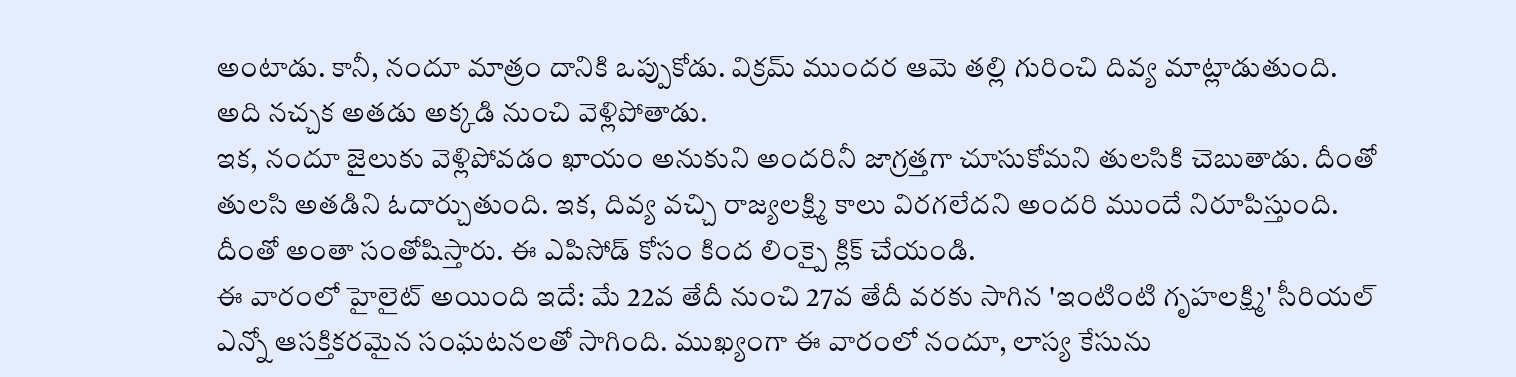అంటాడు. కానీ, నందూ మాత్రం దానికి ఒప్పుకోడు. విక్రమ్ ముందర ఆమె తల్లి గురించి దివ్య మాట్లాడుతుంది. అది నచ్చక అతడు అక్కడి నుంచి వెళ్లిపోతాడు.
ఇక, నందూ జైలుకు వెళ్లిపోవడం ఖాయం అనుకుని అందరినీ జాగ్రత్తగా చూసుకోమని తులసికి చెబుతాడు. దీంతో తులసి అతడిని ఓదార్చుతుంది. ఇక, దివ్య వచ్చి రాజ్యలక్ష్మి కాలు విరగలేదని అందరి ముందే నిరూపిస్తుంది. దీంతో అంతా సంతోషిస్తారు. ఈ ఎపిసోడ్ కోసం కింద లింక్పై క్లిక్ చేయండి.
ఈ వారంలో హైలైట్ అయింది ఇదే: మే 22వ తేదీ నుంచి 27వ తేదీ వరకు సాగిన 'ఇంటింటి గృహలక్ష్మి' సీరియల్ ఎన్నో ఆసక్తికరమైన సంఘటనలతో సాగింది. ముఖ్యంగా ఈ వారంలో నందూ, లాస్య కేసును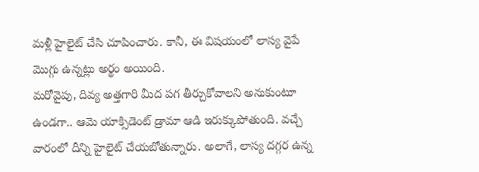మళ్లీ హైలైట్ చేసి చూపించారు. కానీ, ఈ విషయంలో లాస్య వైపే మొగ్గు ఉన్నట్లు అర్థం అయింది.
మరోవైపు, దివ్య అత్తగారి మీద పగ తీర్చుకోవాలని అనుకుంటూ ఉండగా.. ఆమె యాక్సిడెంట్ డ్రామా ఆడి ఇరుక్కుపోతుంది. వచ్చే వారంలో దీన్ని హైలైట్ చేయబోతున్నారు. అలాగే, లాస్య దగ్గర ఉన్న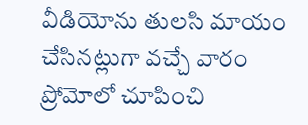వీడియోను తులసి మాయం చేసినట్లుగా వచ్చే వారం ప్రోమోలో చూపించి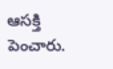ఆసక్తి పెంచారు.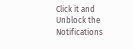Click it and Unblock the Notifications